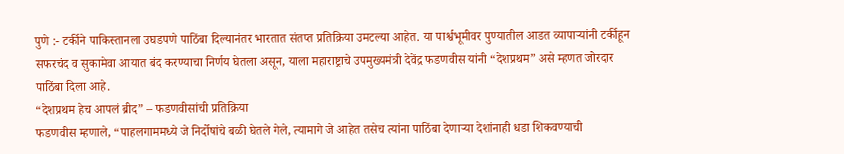पुणे :- टर्कीने पाकिस्तानला उघडपणे पाठिंबा दिल्यानंतर भारतात संतप्त प्रतिक्रिया उमटल्या आहेत. या पार्श्वभूमीवर पुण्यातील आडत व्यापाऱ्यांनी टर्कीहून सफरचंद व सुकामेवा आयात बंद करण्याचा निर्णय घेतला असून, याला महाराष्ट्राचे उपमुख्यमंत्री देवेंद्र फडणवीस यांनी “देशप्रथम” असे म्हणत जोरदार पाठिंबा दिला आहे.
“देशप्रथम हेच आपलं ब्रीद” – फडणवीसांची प्रतिक्रिया
फडणवीस म्हणाले, “पाहलगाममध्ये जे निर्दोषांचे बळी घेतले गेले, त्यामागे जे आहेत तसेच त्यांना पाठिंबा देणाऱ्या देशांनाही धडा शिकवण्याची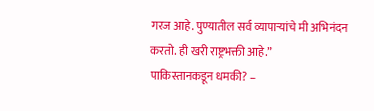गरज आहे. पुण्यातील सर्व व्यापाऱ्यांचे मी अभिनंदन करतो. ही खरी राष्ट्रभक्ती आहे.”
पाकिस्तानकडून धमकी? –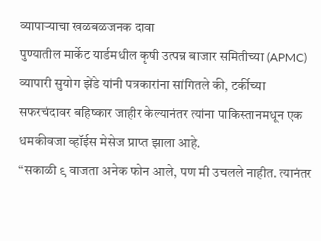व्यापाऱ्याचा खळबळजनक दावा
पुण्यातील मार्केट यार्डमधील कृषी उत्पन्न बाजार समितीच्या (APMC) व्यापारी सुयोग झेंडे यांनी पत्रकारांना सांगितले की, टर्कीच्या सफरचंदावर बहिष्कार जाहीर केल्यानंतर त्यांना पाकिस्तानमधून एक धमकीवजा व्हॉईस मेसेज प्राप्त झाला आहे.
“सकाळी ९ वाजता अनेक फोन आले, पण मी उचलले नाहीत. त्यानंतर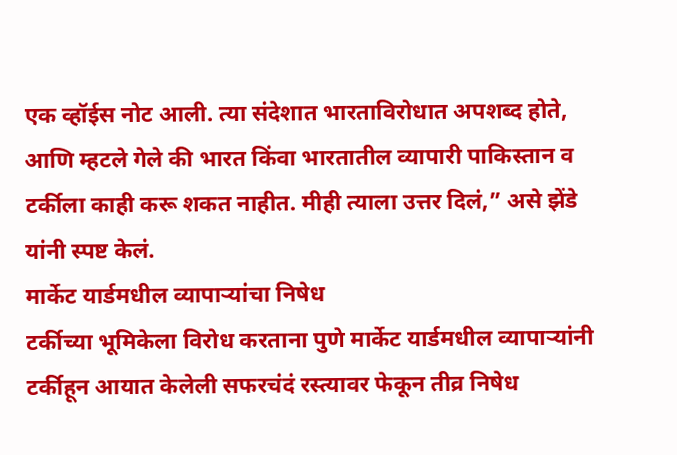एक व्हॉईस नोट आली. त्या संदेशात भारताविरोधात अपशब्द होते, आणि म्हटले गेले की भारत किंवा भारतातील व्यापारी पाकिस्तान व टर्कीला काही करू शकत नाहीत. मीही त्याला उत्तर दिलं,” असे झेंडे यांनी स्पष्ट केलं.
मार्केट यार्डमधील व्यापाऱ्यांचा निषेध
टर्कीच्या भूमिकेला विरोध करताना पुणे मार्केट यार्डमधील व्यापाऱ्यांनी टर्कीहून आयात केलेली सफरचंदं रस्त्यावर फेकून तीव्र निषेध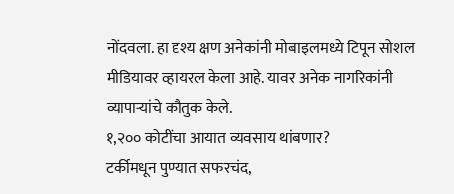नोंदवला. हा दृश्य क्षण अनेकांनी मोबाइलमध्ये टिपून सोशल मीडियावर व्हायरल केला आहे. यावर अनेक नागरिकांनी व्यापाऱ्यांचे कौतुक केले.
१,२०० कोटींचा आयात व्यवसाय थांबणार?
टर्कीमधून पुण्यात सफरचंद,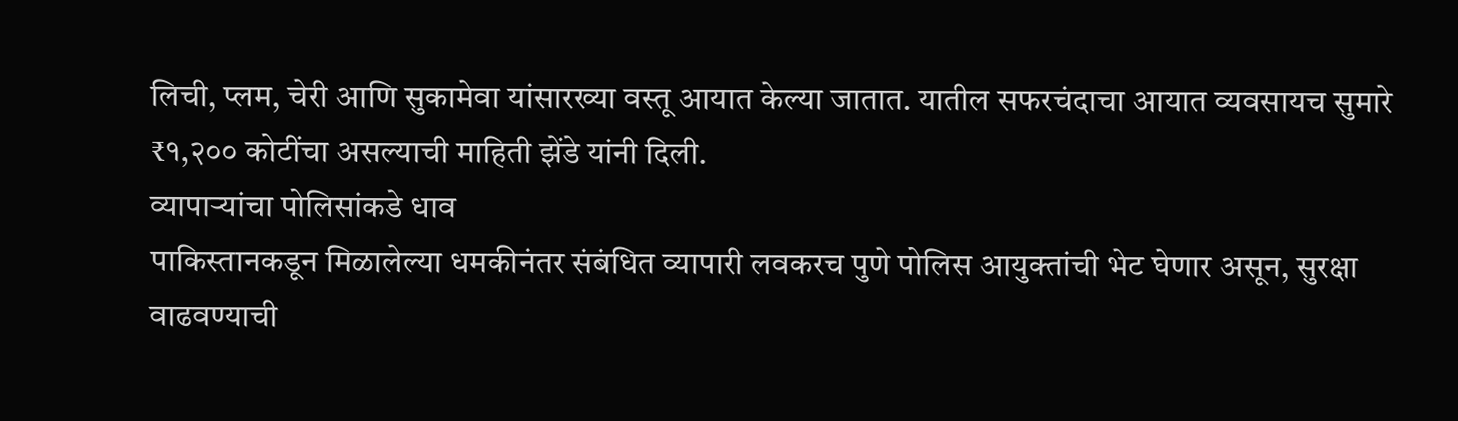लिची, प्लम, चेरी आणि सुकामेवा यांसारख्या वस्तू आयात केल्या जातात. यातील सफरचंदाचा आयात व्यवसायच सुमारे ₹१,२०० कोटींचा असल्याची माहिती झेंडे यांनी दिली.
व्यापाऱ्यांचा पोलिसांकडे धाव
पाकिस्तानकडून मिळालेल्या धमकीनंतर संबंधित व्यापारी लवकरच पुणे पोलिस आयुक्तांची भेट घेणार असून, सुरक्षा वाढवण्याची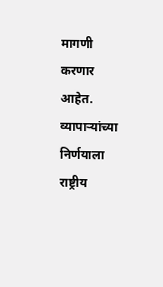मागणी करणार आहेत.
व्यापाऱ्यांच्या निर्णयाला राष्ट्रीय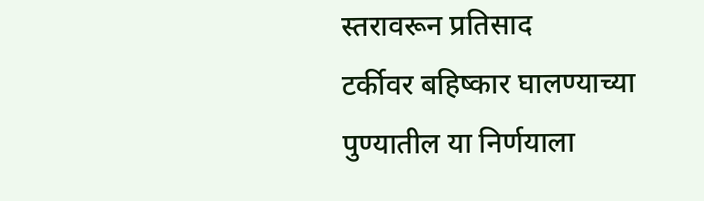स्तरावरून प्रतिसाद
टर्कीवर बहिष्कार घालण्याच्या पुण्यातील या निर्णयाला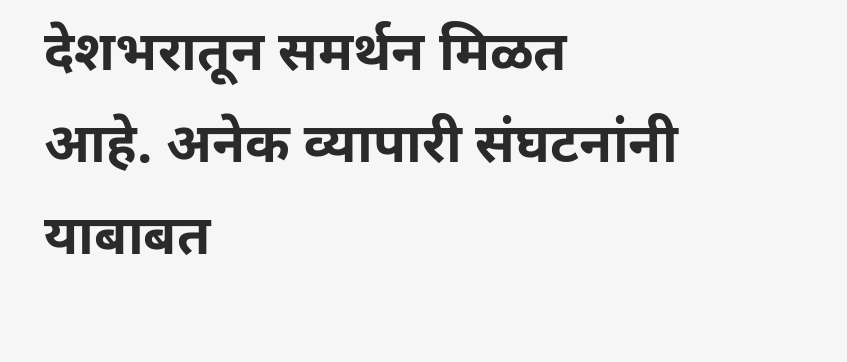देशभरातून समर्थन मिळत आहे. अनेक व्यापारी संघटनांनी याबाबत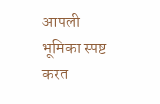आपली भूमिका स्पष्ट करत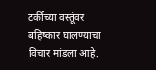टर्कीच्या वस्तूंवर बहिष्कार घालण्याचा विचार मांडला आहे.